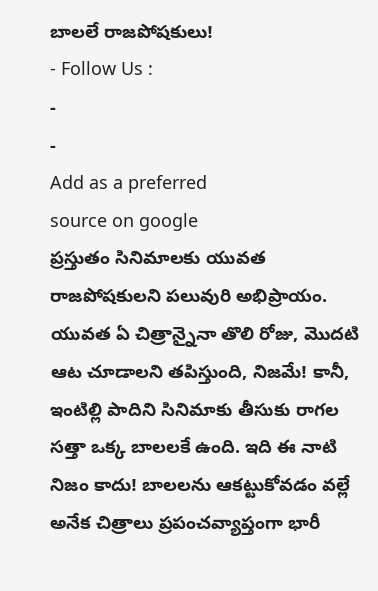బాలలే రాజపోషకులు!
- Follow Us :
-
-
Add as a preferred
source on google
ప్రస్తుతం సినిమాలకు యువత రాజపోషకులని పలువురి అభిప్రాయం. యువత ఏ చిత్రాన్నైనా తొలి రోజు, మొదటి ఆట చూడాలని తపిస్తుంది, నిజమే! కానీ, ఇంటిల్లి పాదిని సినిమాకు తీసుకు రాగల సత్తా ఒక్క బాలలకే ఉంది. ఇది ఈ నాటి నిజం కాదు! బాలలను ఆకట్టుకోవడం వల్లే అనేక చిత్రాలు ప్రపంచవ్యాప్తంగా భారీ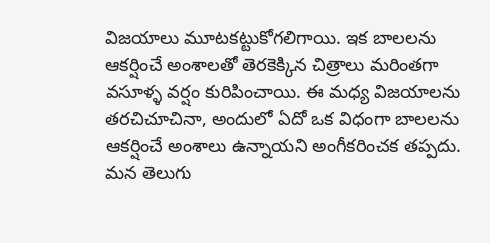విజయాలు మూటకట్టుకోగలిగాయి. ఇక బాలలను ఆకర్షించే అంశాలతో తెరకెక్కిన చిత్రాలు మరింతగా వసూళ్ళ వర్షం కురిపించాయి. ఈ మధ్య విజయాలను తరచిచూచినా, అందులో ఏదో ఒక విధంగా బాలలను ఆకర్షించే అంశాలు ఉన్నాయని అంగీకరించక తప్పదు. మన తెలుగు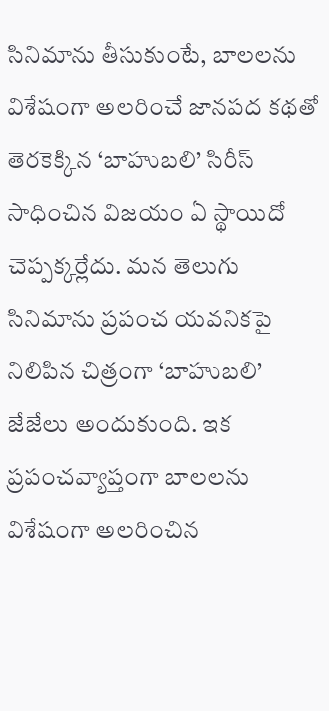సినిమాను తీసుకుంటే, బాలలను విశేషంగా అలరించే జానపద కథతో తెరకెక్కిన ‘బాహుబలి’ సిరీస్ సాధించిన విజయం ఏ స్థాయిదో చెప్పక్కర్లేదు. మన తెలుగు సినిమాను ప్రపంచ యవనికపై నిలిపిన చిత్రంగా ‘బాహుబలి’ జేజేలు అందుకుంది. ఇక ప్రపంచవ్యాప్తంగా బాలలను విశేషంగా అలరించిన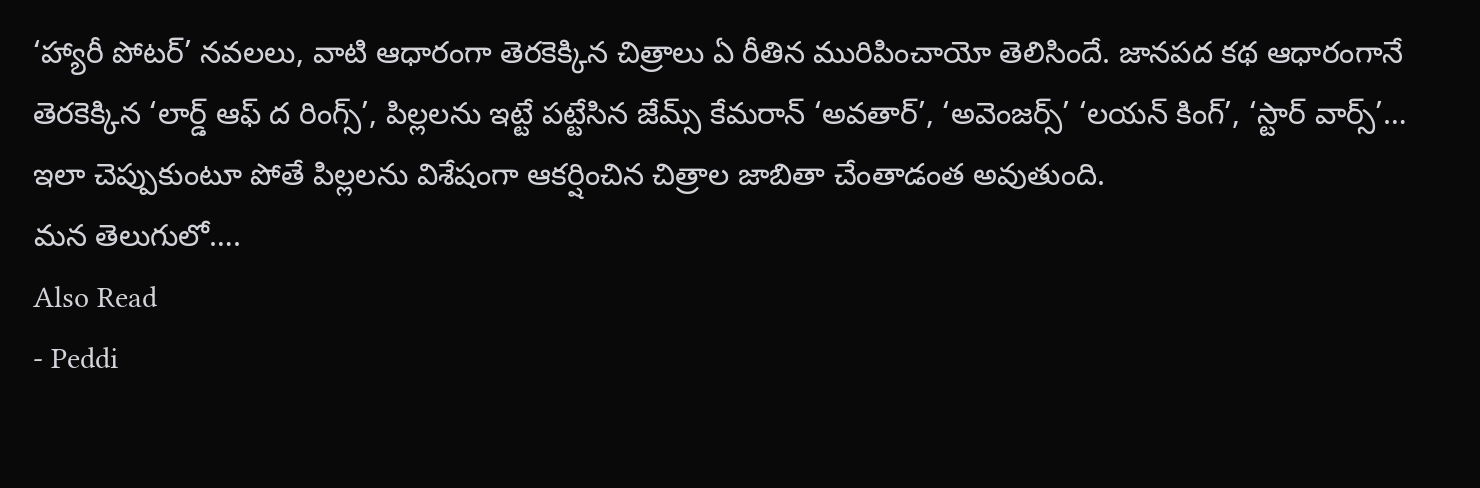‘హ్యారీ పోటర్’ నవలలు, వాటి ఆధారంగా తెరకెక్కిన చిత్రాలు ఏ రీతిన మురిపించాయో తెలిసిందే. జానపద కథ ఆధారంగానే తెరకెక్కిన ‘లార్డ్ ఆఫ్ ద రింగ్స్’, పిల్లలను ఇట్టే పట్టేసిన జేమ్స్ కేమరాన్ ‘అవతార్’, ‘అవెంజర్స్’ ‘లయన్ కింగ్’, ‘స్టార్ వార్స్’… ఇలా చెప్పుకుంటూ పోతే పిల్లలను విశేషంగా ఆకర్షించిన చిత్రాల జాబితా చేంతాడంత అవుతుంది.
మన తెలుగులో….
Also Read
- Peddi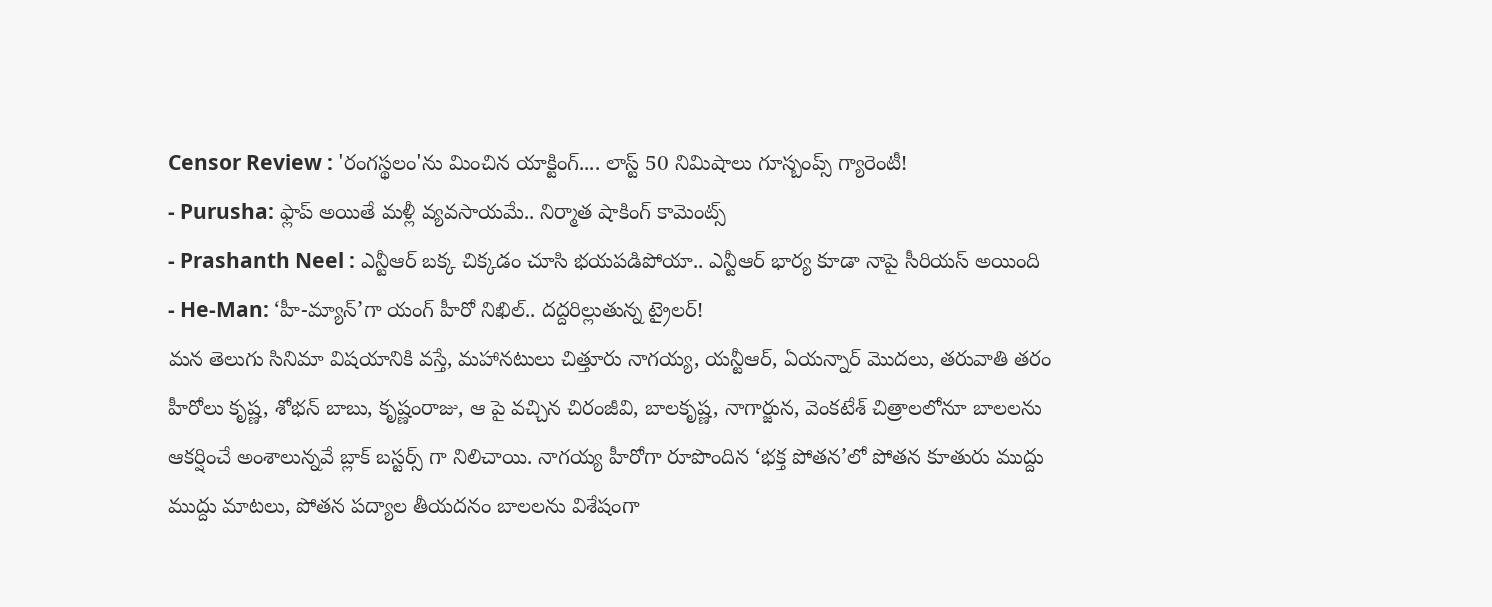Censor Review : 'రంగస్థలం'ను మించిన యాక్టింగ్.... లాస్ట్ 50 నిమిషాలు గూస్బంప్స్ గ్యారెంటీ!
- Purusha: ఫ్లాప్ అయితే మళ్లీ వ్యవసాయమే.. నిర్మాత షాకింగ్ కామెంట్స్
- Prashanth Neel : ఎన్టీఆర్ బక్క చిక్కడం చూసి భయపడిపోయా.. ఎన్టీఆర్ భార్య కూడా నాపై సీరియస్ అయింది
- He-Man: ‘హీ-మ్యాన్’గా యంగ్ హీరో నిఖిల్.. దద్దరిల్లుతున్న ట్రైలర్!
మన తెలుగు సినిమా విషయానికి వస్తే, మహానటులు చిత్తూరు నాగయ్య, యన్టీఆర్, ఏయన్నార్ మొదలు, తరువాతి తరం హీరోలు కృష్ణ, శోభన్ బాబు, కృష్ణంరాజు, ఆ పై వచ్చిన చిరంజీవి, బాలకృష్ణ, నాగార్జున, వెంకటేశ్ చిత్రాలలోనూ బాలలను ఆకర్షించే అంశాలున్నవే బ్లాక్ బస్టర్స్ గా నిలిచాయి. నాగయ్య హీరోగా రూపొందిన ‘భక్త పోతన’లో పోతన కూతురు ముద్దు ముద్దు మాటలు, పోతన పద్యాల తీయదనం బాలలను విశేషంగా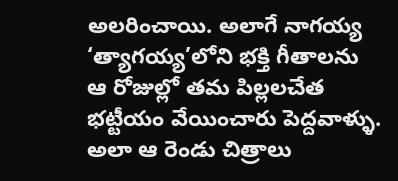అలరించాయి. అలాగే నాగయ్య ‘త్యాగయ్య’లోని భక్తి గీతాలను ఆ రోజుల్లో తమ పిల్లలచేత భట్టీయం వేయించారు పెద్దవాళ్ళు. అలా ఆ రెండు చిత్రాలు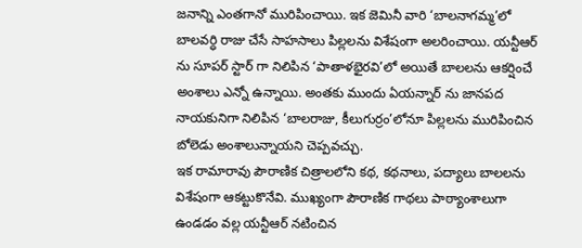జనాన్ని ఎంతగానో మురిపించాయి. ఇక జెమినీ వారి ‘బాలనాగమ్మ’లో బాలవర్ధి రాజు చేసే సాహసాలు పిల్లలను విశేషంగా అలరించాయి. యన్టీఆర్ ను సూపర్ స్టార్ గా నిలిపిన ‘పాతాళభైరవి’లో అయితే బాలలను ఆకర్షించే అంశాలు ఎన్నో ఉన్నాయి. అంతకు ముందు ఏయన్నార్ ను జానపద నాయకునిగా నిలిపిన ‘బాలరాజు, కీలుగుర్రం’లోనూ పిల్లలను మురిపించిన బోలెడు అంశాలున్నాయని చెప్పవచ్చు.
ఇక రామారావు పౌరాణిక చిత్రాలలోని కథ, కథనాలు, పద్యాలు బాలలను విశేషంగా ఆకట్టుకొనేవి. ముఖ్యంగా పౌరాణిక గాథలు పాఠ్యాంశాలుగా ఉండడం వల్ల యన్టీఆర్ నటించిన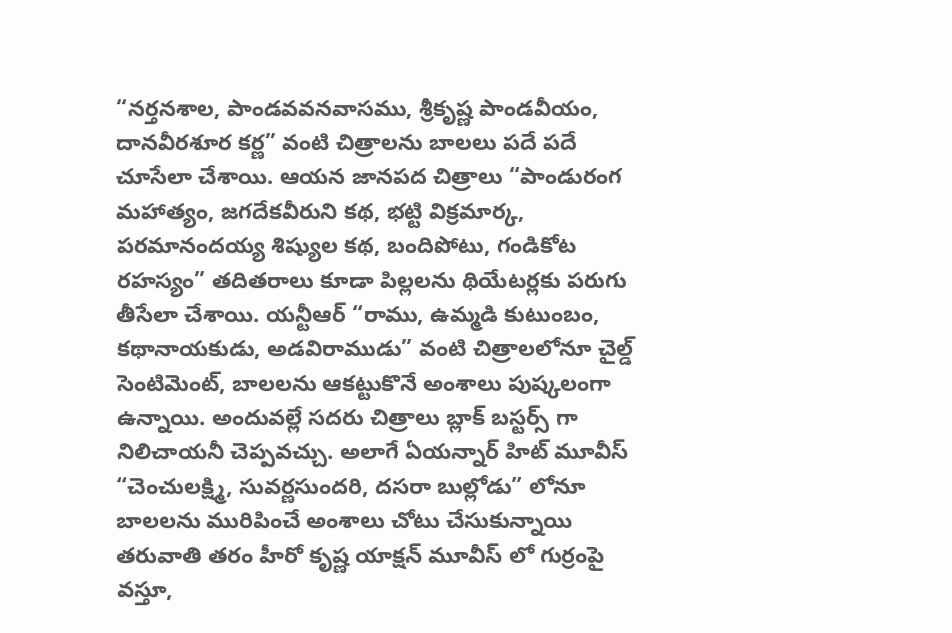“నర్తనశాల, పాండవవనవాసము, శ్రీకృష్ణ పాండవీయం, దానవీరశూర కర్ణ” వంటి చిత్రాలను బాలలు పదే పదే చూసేలా చేశాయి. ఆయన జానపద చిత్రాలు “పాండురంగ మహాత్యం, జగదేకవీరుని కథ, భట్టి విక్రమార్క, పరమానందయ్య శిష్యుల కథ, బందిపోటు, గండికోట రహస్యం” తదితరాలు కూడా పిల్లలను థియేటర్లకు పరుగు తీసేలా చేశాయి. యన్టీఆర్ “రాము, ఉమ్మడి కుటుంబం, కథానాయకుడు, అడవిరాముడు” వంటి చిత్రాలలోనూ చైల్డ్ సెంటిమెంట్, బాలలను ఆకట్టుకొనే అంశాలు పుష్కలంగా ఉన్నాయి. అందువల్లే సదరు చిత్రాలు బ్లాక్ బస్టర్స్ గా నిలిచాయనీ చెప్పవచ్చు. అలాగే ఏయన్నార్ హిట్ మూవీస్ “చెంచులక్ష్మి, సువర్ణసుందరి, దసరా బుల్లోడు” లోనూ బాలలను మురిపించే అంశాలు చోటు చేసుకున్నాయి
తరువాతి తరం హీరో కృష్ణ యాక్షన్ మూవీస్ లో గుర్రంపై వస్తూ,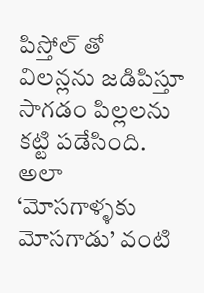పిస్తోల్ తో విలన్లను జడిపిస్తూ సాగడం పిల్లలను కట్టి పడేసింది. అలా ‘మోసగాళ్ళకు మోసగాడు’ వంటి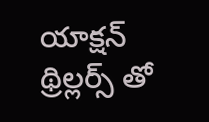యాక్షన్ థ్రిల్లర్స్ తో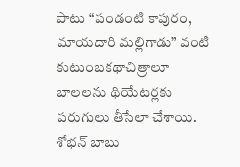పాటు “పండంటి కాపురం, మాయదారి మల్లిగాడు” వంటి కుటుంబకథాచిత్రాలూ బాలలను థియేటర్లకు పరుగులు తీసేలా చేశాయి. శోభన్ బాబు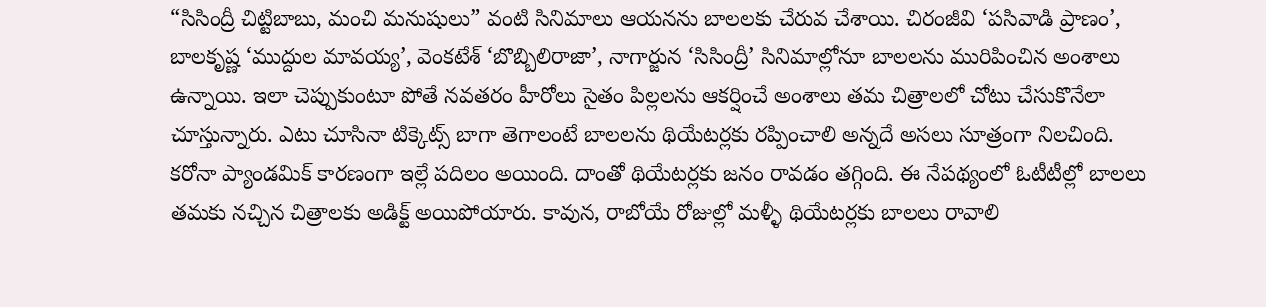“సిసింద్రీ చిట్టిబాబు, మంచి మనుషులు” వంటి సినిమాలు ఆయనను బాలలకు చేరువ చేశాయి. చిరంజీవి ‘పసివాడి ప్రాణం’, బాలకృష్ణ ‘ముద్దుల మావయ్య’, వెంకటేశ్ ‘బొబ్బిలిరాజా’, నాగార్జున ‘సిసింద్రీ’ సినిమాల్లోనూ బాలలను మురిపించిన అంశాలు ఉన్నాయి. ఇలా చెప్పుకుంటూ పోతే నవతరం హీరోలు సైతం పిల్లలను ఆకర్షించే అంశాలు తమ చిత్రాలలో చోటు చేసుకొనేలా చూస్తున్నారు. ఎటు చూసినా టిక్కెట్స్ బాగా తెగాలంటే బాలలను థియేటర్లకు రప్పించాలి అన్నదే అసలు సూత్రంగా నిలచింది.
కరోనా ప్యాండమిక్ కారణంగా ఇల్లే పదిలం అయింది. దాంతో థియేటర్లకు జనం రావడం తగ్గింది. ఈ నేపథ్యంలో ఓటీటీల్లో బాలలు తమకు నచ్చిన చిత్రాలకు అడిక్ట్ అయిపోయారు. కావున, రాబోయే రోజుల్లో మళ్ళీ థియేటర్లకు బాలలు రావాలి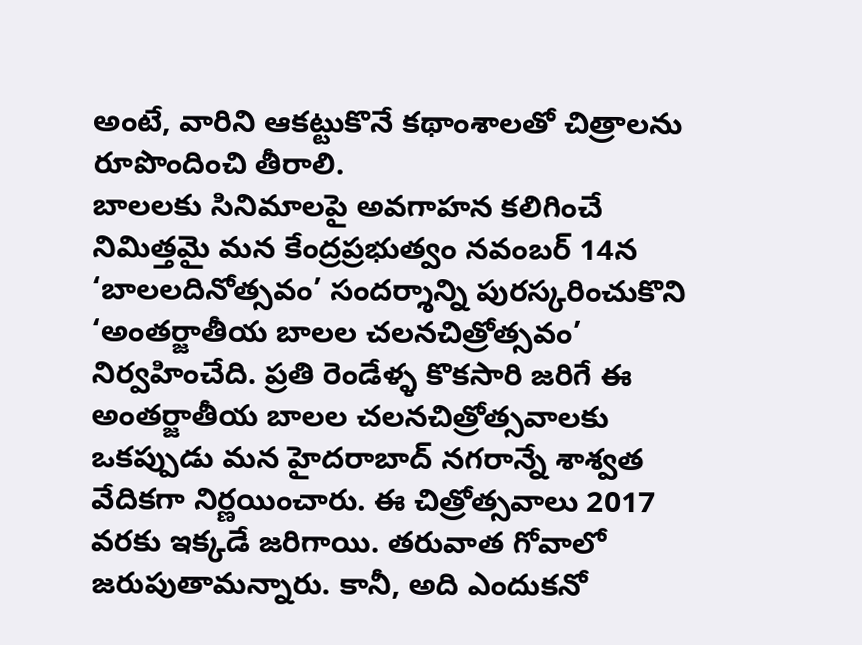అంటే, వారిని ఆకట్టుకొనే కథాంశాలతో చిత్రాలను రూపొందించి తీరాలి.
బాలలకు సినిమాలపై అవగాహన కలిగించే నిమిత్తమై మన కేంద్రప్రభుత్వం నవంబర్ 14న ‘బాలలదినోత్సవం’ సందర్శాన్ని పురస్కరించుకొని ‘అంతర్జాతీయ బాలల చలనచిత్రోత్సవం’ నిర్వహించేది. ప్రతి రెండేళ్ళ కొకసారి జరిగే ఈ అంతర్జాతీయ బాలల చలనచిత్రోత్సవాలకు ఒకప్పుడు మన హైదరాబాద్ నగరాన్నే శాశ్వత వేదికగా నిర్ణయించారు. ఈ చిత్రోత్సవాలు 2017 వరకు ఇక్కడే జరిగాయి. తరువాత గోవాలో జరుపుతామన్నారు. కానీ, అది ఎందుకనో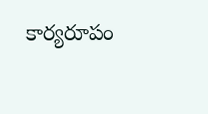కార్యరూపం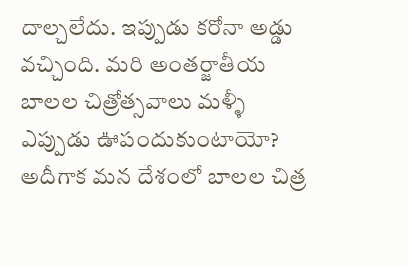దాల్చలేదు. ఇప్పుడు కరోనా అడ్డు వచ్చింది. మరి అంతర్జాతీయ బాలల చిత్రోత్సవాలు మళ్ళీ ఎప్పుడు ఊపందుకుంటాయో? అదీగాక మన దేశంలో బాలల చిత్ర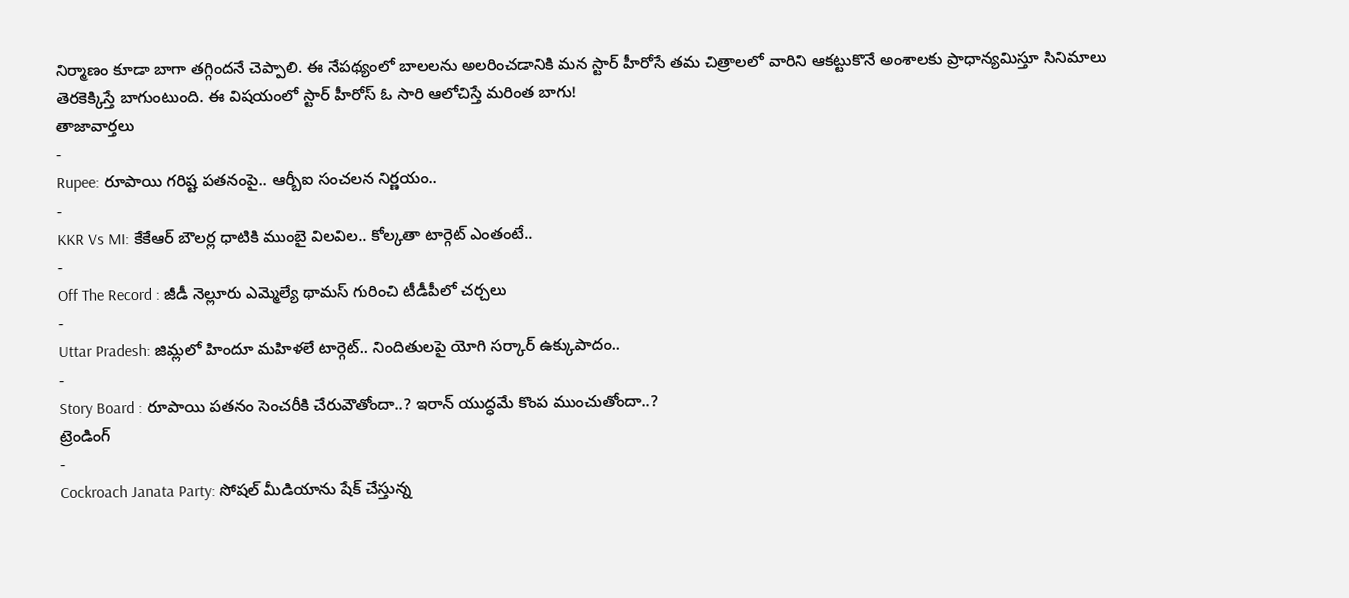నిర్మాణం కూడా బాగా తగ్గిందనే చెప్పాలి. ఈ నేపథ్యంలో బాలలను అలరించడానికి మన స్టార్ హీరోసే తమ చిత్రాలలో వారిని ఆకట్టుకొనే అంశాలకు ప్రాధాన్యమిస్తూ సినిమాలు తెరకెక్కిస్తే బాగుంటుంది. ఈ విషయంలో స్టార్ హీరోస్ ఓ సారి ఆలోచిస్తే మరింత బాగు!
తాజావార్తలు
-
Rupee: రూపాయి గరిష్ట పతనంపై.. ఆర్బీఐ సంచలన నిర్ణయం..
-
KKR Vs MI: కేకేఆర్ బౌలర్ల ధాటికి ముంబై విలవిల.. కోల్కతా టార్గెట్ ఎంతంటే..
-
Off The Record : జీడీ నెల్లూరు ఎమ్మెల్యే థామస్ గురించి టీడీపీలో చర్చలు
-
Uttar Pradesh: జిమ్లలో హిందూ మహిళలే టార్గెట్.. నిందితులపై యోగి సర్కార్ ఉక్కుపాదం..
-
Story Board : రూపాయి పతనం సెంచరీకి చేరువౌతోందా..? ఇరాన్ యుద్ధమే కొంప ముంచుతోందా..?
ట్రెండింగ్
-
Cockroach Janata Party: సోషల్ మీడియాను షేక్ చేస్తున్న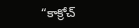“కాక్రోచ్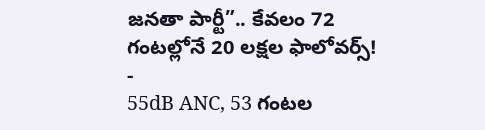జనతా పార్టీ”.. కేవలం 72 గంటల్లోనే 20 లక్షల ఫాలోవర్స్!
-
55dB ANC, 53 గంటల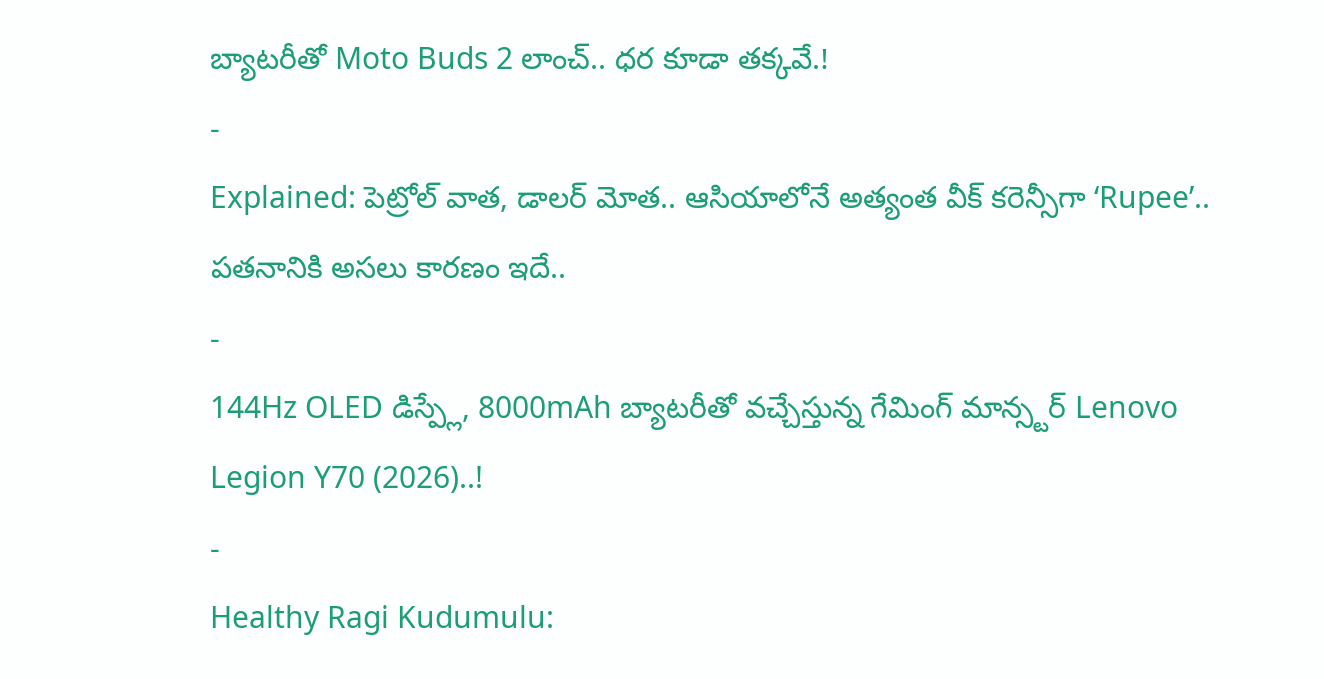బ్యాటరీతో Moto Buds 2 లాంచ్.. ధర కూడా తక్కవే.!
-
Explained: పెట్రోల్ వాత, డాలర్ మోత.. ఆసియాలోనే అత్యంత వీక్ కరెన్సీగా ‘Rupee’.. పతనానికి అసలు కారణం ఇదే..
-
144Hz OLED డిస్ప్లే, 8000mAh బ్యాటరీతో వచ్చేస్తున్న గేమింగ్ మాన్స్టర్ Lenovo Legion Y70 (2026)..!
-
Healthy Ragi Kudumulu: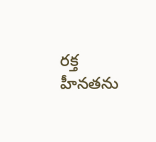రక్త హీనతను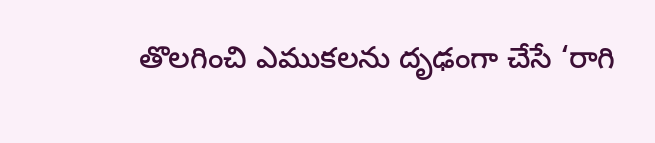తొలగించి ఎముకలను దృఢంగా చేసే ‘రాగి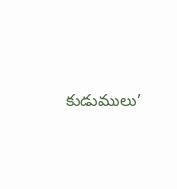కుడుములు’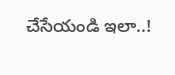చేసేయండి ఇలా..!